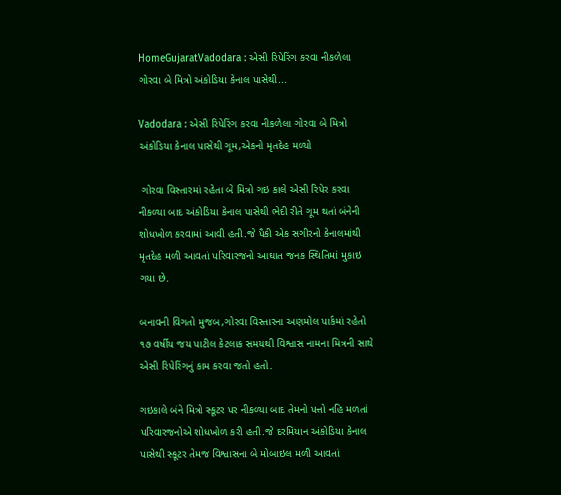HomeGujaratVadodara : એસી રિપેરિંગ કરવા નીકળેલા ગોરવા બે મિત્રો અંકોડિયા કેનાલ પાસેથી...

Vadodara : એસી રિપેરિંગ કરવા નીકળેલા ગોરવા બે મિત્રો અંકોડિયા કેનાલ પાસેથી ગૂમ,એકનો મૃતદેહ મળ્યો

 ગોરવા વિસ્તારમાં રહેતા બે મિત્રો ગઇ કાલે એસી રિપેર કરવા નીકળ્યા બાદ અંકોડિયા કેનાલ પાસેથી ભેદી રીતે ગૂમ થતાં બંનેની શોધખોળ કરવામાં આવી હતી.જે પૈકી એક સગીરનો કેનાલમાંથી મૃતદેહ મળી આવતાં પરિવારજનો આઘાત જનક સ્થિતિમાં મુકાઇ ગયા છે.

બનાવની વિગતો મુજબ,ગોરવા વિસ્તારના અણમોલ પાર્કમાં રહેતો ૧૭ વર્ષીય જય પાટીલ કેટલાક સમયથી વિશ્વાસ નામના મિત્રની સાથે એસી રિપેરિંગનું કામ કરવા જતો હતો.

ગઇકાલે બંને મિત્રો સ્કૂટર પર નીકળ્યા બાદ તેમનો પત્તો નહિ મળતાં પરિવારજનોએ શોધખોળ કરી હતી.જે દરમિયાન અંકોડિયા કેનાલ પાસેથી સ્કૂટર તેમજ વિશ્વાસના બે મોબાઇલ મળી આવતાં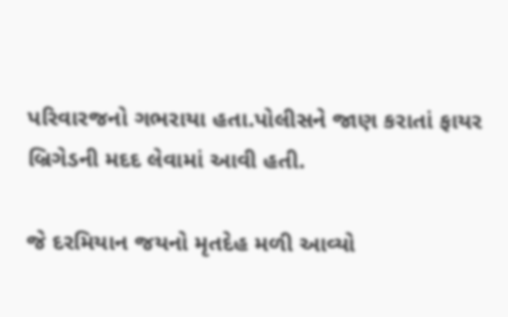પરિવારજનો ગભરાયા હતા.પોલીસને જાણ કરાતાં ફાયર બ્રિગેડની મદદ લેવામાં આવી હતી.

જે દરમિયાન જયનો મૃતદેહ મળી આવ્યો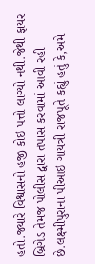હતો.જ્યારે વિશ્વાસનો હજી કોઇ પત્તો લાગ્યો નથી.જેથી ફાયર બ્રિગેડ તેમજ પોલીસ દ્વારા તપાસ કરવામાં આવી રહી છે.લક્ષ્મીપુરાના પીઆઇ ગાયત્રી રાજપૂતે કહ્યું હતું કે,અમે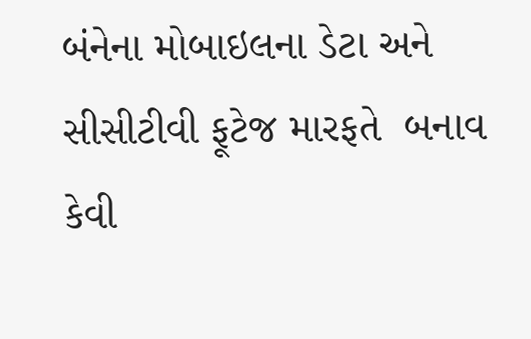બંનેના મોબાઇલના ડેટા અને સીસીટીવી ફૂટેજ મારફતે  બનાવ કેવી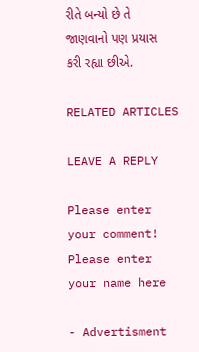રીતે બન્યો છે તે જાણવાનો પણ પ્રયાસ કરી રહ્યા છીએ.

RELATED ARTICLES

LEAVE A REPLY

Please enter your comment!
Please enter your name here

- Advertisment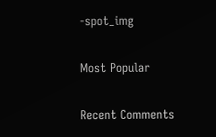-spot_img

Most Popular

Recent Comments